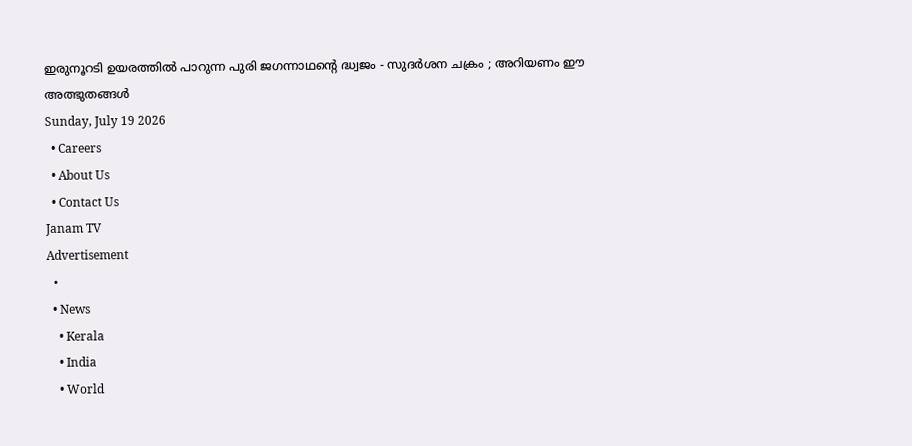ഇരുനൂറടി ഉയരത്തിൽ പാറുന്ന പുരി ജഗന്നാഥന്റെ ദ്ധ്വജം - സുദർശന ചക്രം ; അറിയണം ഈ അത്ഭുതങ്ങൾ
Sunday, July 19 2026
  • Careers
  • About Us
  • Contact Us
Janam TV
Advertisement
  •
  • News
    • Kerala
    • India
    • World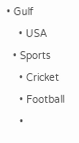• Gulf
    • USA
  • Sports
    • Cricket
    • Football
    •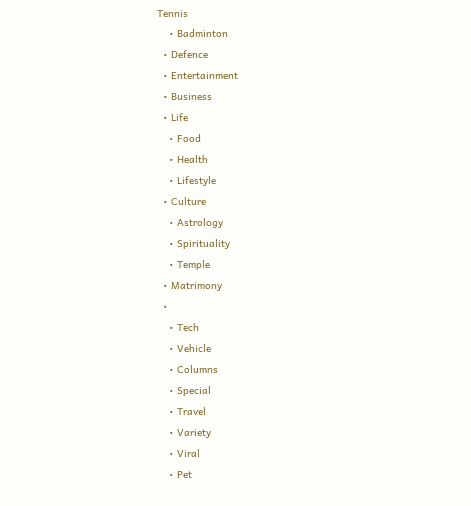Tennis
    • Badminton
  • Defence
  • Entertainment
  • Business
  • Life
    • Food
    • Health
    • Lifestyle
  • Culture
    • Astrology
    • Spirituality
    • Temple
  • Matrimony
  •
    • Tech
    • Vehicle
    • Columns
    • Special
    • Travel
    • Variety
    • Viral
    • Pet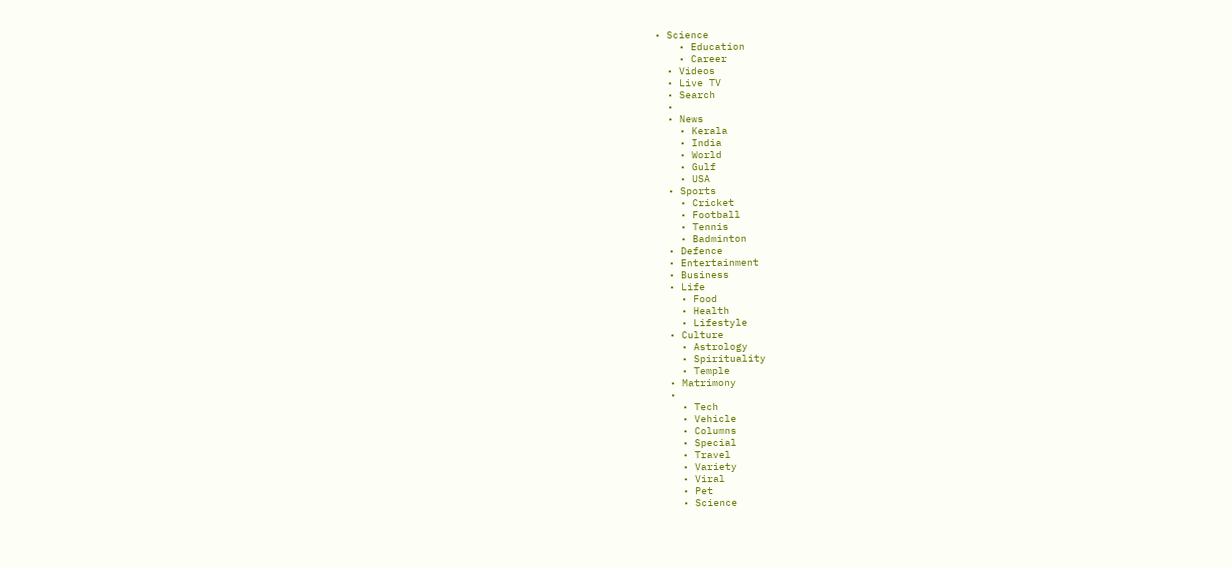• Science
    • Education
    • Career
  • Videos
  • Live TV
  • Search
  •
  • News
    • Kerala
    • India
    • World
    • Gulf
    • USA
  • Sports
    • Cricket
    • Football
    • Tennis
    • Badminton
  • Defence
  • Entertainment
  • Business
  • Life
    • Food
    • Health
    • Lifestyle
  • Culture
    • Astrology
    • Spirituality
    • Temple
  • Matrimony
  •
    • Tech
    • Vehicle
    • Columns
    • Special
    • Travel
    • Variety
    • Viral
    • Pet
    • Science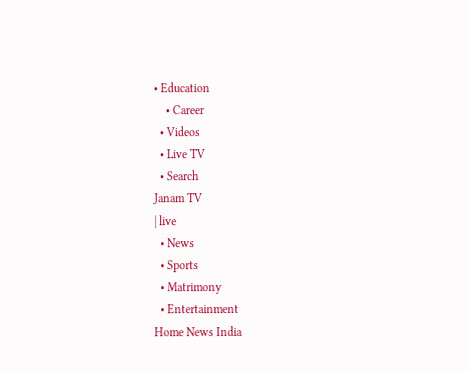• Education
    • Career
  • Videos
  • Live TV
  • Search
Janam TV
| live
  • News
  • Sports
  • Matrimony
  • Entertainment
Home News India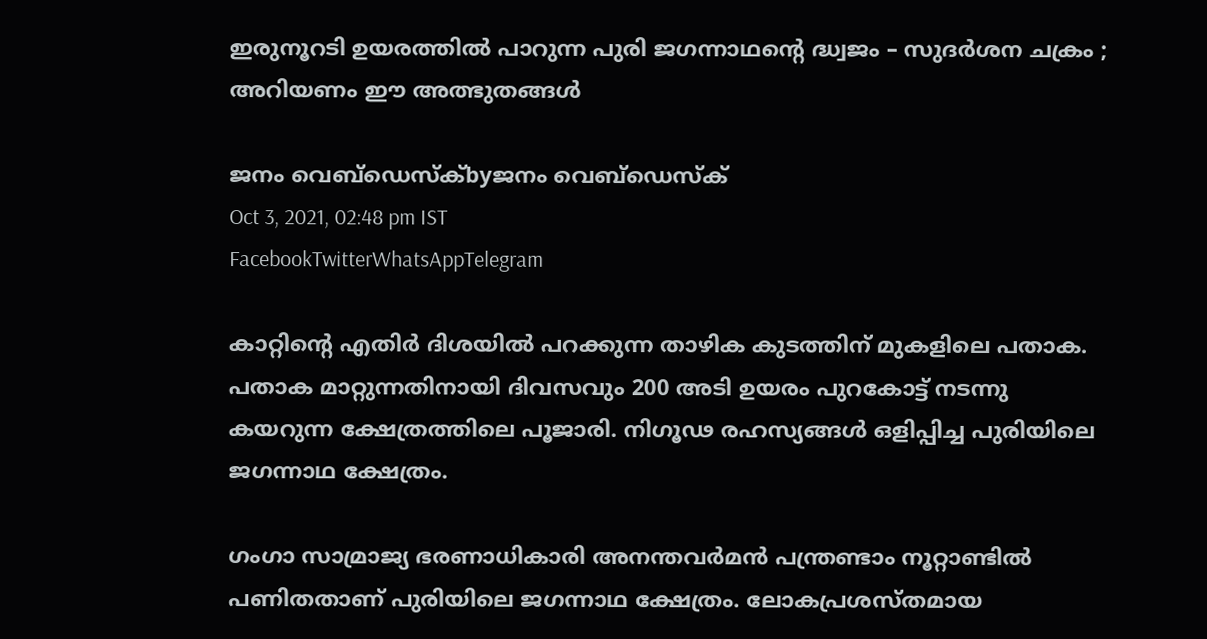ഇരുനൂറടി ഉയരത്തിൽ പാറുന്ന പുരി ജഗന്നാഥന്റെ ദ്ധ്വജം – സുദർശന ചക്രം ; അറിയണം ഈ അത്ഭുതങ്ങൾ

ജനം വെബ്‌ഡെസ്ക്byജനം വെബ്‌ഡെസ്ക്
Oct 3, 2021, 02:48 pm IST
FacebookTwitterWhatsAppTelegram

കാറ്റിന്റെ എതിർ ദിശയിൽ പറക്കുന്ന താഴിക കുടത്തിന് മുകളിലെ പതാക. പതാക മാറ്റുന്നതിനായി ദിവസവും 200 അടി ഉയരം പുറകോട്ട് നടന്നു കയറുന്ന ക്ഷേത്രത്തിലെ പൂജാരി. നിഗൂഢ രഹസ്യങ്ങൾ ഒളിപ്പിച്ച പുരിയിലെ ജഗന്നാഥ ക്ഷേത്രം.

ഗംഗാ സാമ്രാജ്യ ഭരണാധികാരി അനന്തവർമൻ പന്ത്രണ്ടാം നൂറ്റാണ്ടിൽ പണിതതാണ് പുരിയിലെ ജഗന്നാഥ ക്ഷേത്രം. ലോകപ്രശസ്തമായ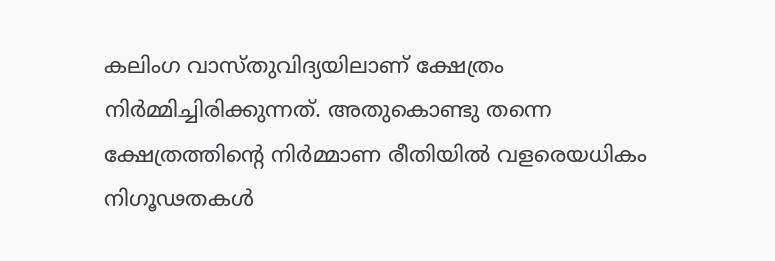കലിംഗ വാസ്തുവിദ്യയിലാണ് ക്ഷേത്രം നിർമ്മിച്ചിരിക്കുന്നത്. അതുകൊണ്ടു തന്നെ ക്ഷേത്രത്തിന്റെ നിർമ്മാണ രീതിയിൽ വളരെയധികം നിഗൂഢതകൾ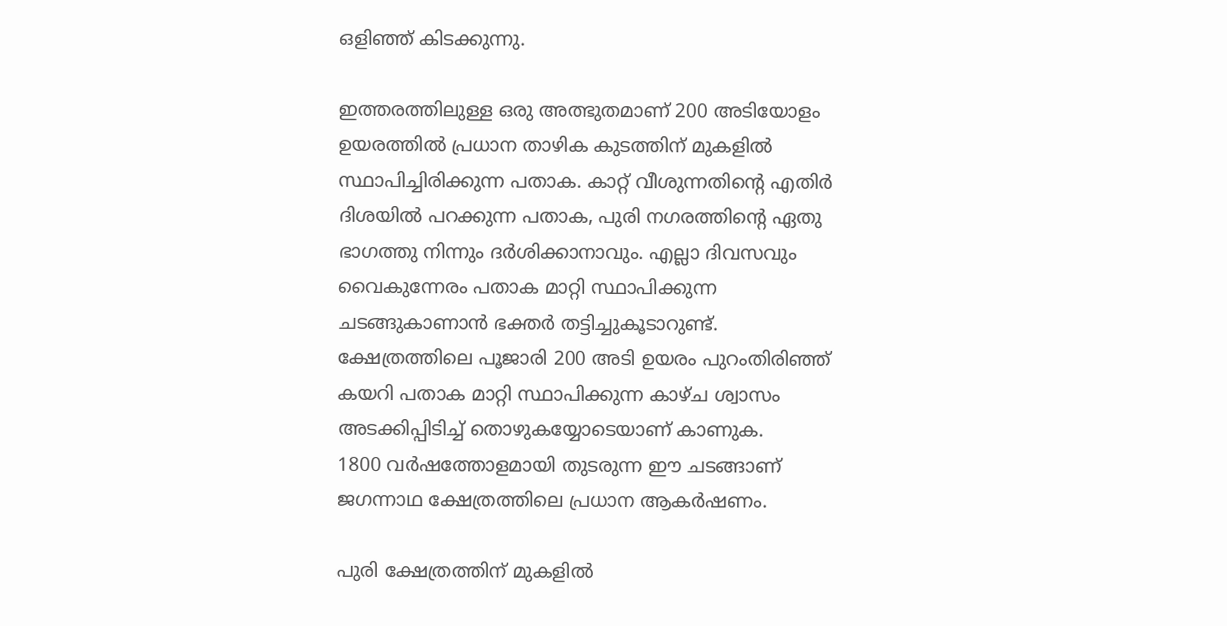ഒളിഞ്ഞ് കിടക്കുന്നു.

ഇത്തരത്തിലുള്ള ഒരു അത്ഭുതമാണ് 200 അടിയോളം ഉയരത്തിൽ പ്രധാന താഴിക കുടത്തിന് മുകളിൽ സ്ഥാപിച്ചിരിക്കുന്ന പതാക. കാറ്റ് വീശുന്നതിന്റെ എതിർ ദിശയിൽ പറക്കുന്ന പതാക, പുരി നഗരത്തിന്റെ ഏതു ഭാഗത്തു നിന്നും ദർശിക്കാനാവും. എല്ലാ ദിവസവും വൈകുന്നേരം പതാക മാറ്റി സ്ഥാപിക്കുന്ന ചടങ്ങുകാണാൻ ഭക്തർ തട്ടിച്ചുകൂടാറുണ്ട്. ക്ഷേത്രത്തിലെ പൂജാരി 200 അടി ഉയരം പുറംതിരിഞ്ഞ് കയറി പതാക മാറ്റി സ്ഥാപിക്കുന്ന കാഴ്ച ശ്വാസം അടക്കിപ്പിടിച്ച് തൊഴുകയ്യോടെയാണ് കാണുക.
1800 വർഷത്തോളമായി തുടരുന്ന ഈ ചടങ്ങാണ് ജഗന്നാഥ ക്ഷേത്രത്തിലെ പ്രധാന ആകർഷണം.

പുരി ക്ഷേത്രത്തിന് മുകളിൽ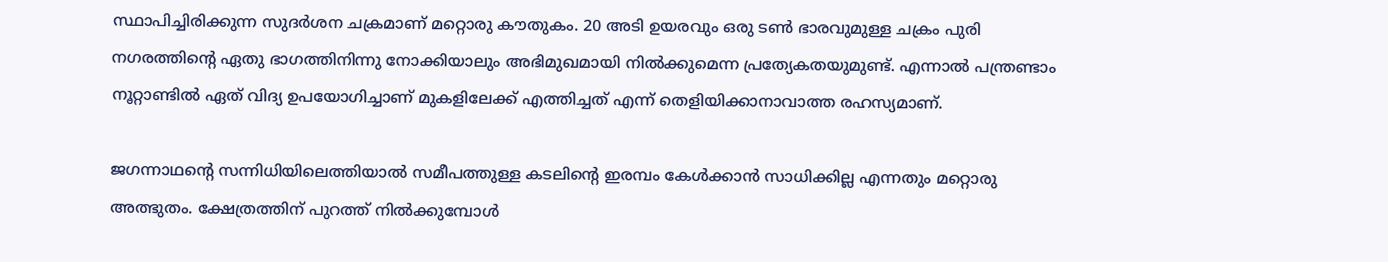സ്ഥാപിച്ചിരിക്കുന്ന സുദർശന ചക്രമാണ് മറ്റൊരു കൗതുകം. 20 അടി ഉയരവും ഒരു ടൺ ഭാരവുമുള്ള ചക്രം പുരി നഗരത്തിന്റെ ഏതു ഭാഗത്തിനിന്നു നോക്കിയാലും അഭിമുഖമായി നിൽക്കുമെന്ന പ്രത്യേകതയുമുണ്ട്. എന്നാൽ പന്ത്രണ്ടാം നൂറ്റാണ്ടിൽ ഏത് വിദ്യ ഉപയോഗിച്ചാണ് മുകളിലേക്ക് എത്തിച്ചത് എന്ന് തെളിയിക്കാനാവാത്ത രഹസ്യമാണ്.

ജഗന്നാഥന്റെ സന്നിധിയിലെത്തിയാൽ സമീപത്തുള്ള കടലിന്റെ ഇരമ്പം കേൾക്കാൻ സാധിക്കില്ല എന്നതും മറ്റൊരു അത്ഭുതം. ക്ഷേത്രത്തിന് പുറത്ത് നിൽക്കുമ്പോൾ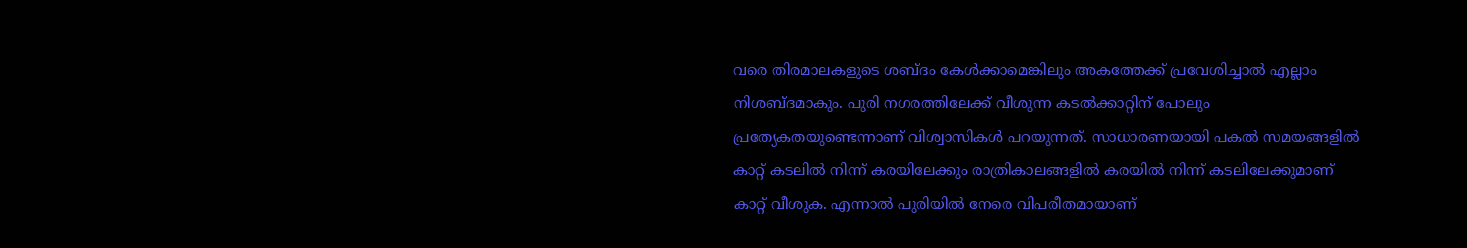വരെ തിരമാലകളുടെ ശബ്ദം കേൾക്കാമെങ്കിലും അകത്തേക്ക് പ്രവേശിച്ചാൽ എല്ലാം നിശബ്ദമാകും. പുരി നഗരത്തിലേക്ക് വീശുന്ന കടൽക്കാറ്റിന് പോലും പ്രത്യേകതയുണ്ടെന്നാണ് വിശ്വാസികൾ പറയുന്നത്. സാധാരണയായി പകൽ സമയങ്ങളിൽ കാറ്റ് കടലിൽ നിന്ന് കരയിലേക്കും രാത്രികാലങ്ങളിൽ കരയിൽ നിന്ന് കടലിലേക്കുമാണ് കാറ്റ് വീശുക. എന്നാൽ പുരിയിൽ നേരെ വിപരീതമായാണ്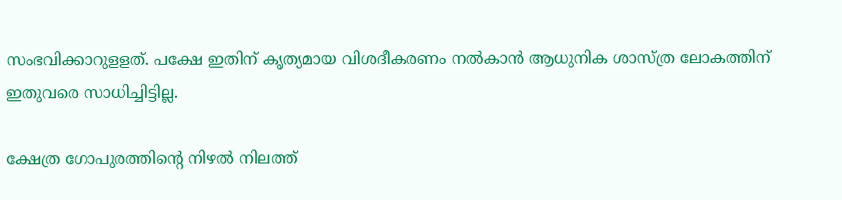സംഭവിക്കാറുളളത്. പക്ഷേ ഇതിന് കൃത്യമായ വിശദീകരണം നൽകാൻ ആധുനിക ശാസ്ത്ര ലോകത്തിന് ഇതുവരെ സാധിച്ചിട്ടില്ല.

ക്ഷേത്ര ഗോപുരത്തിന്റെ നിഴൽ നിലത്ത്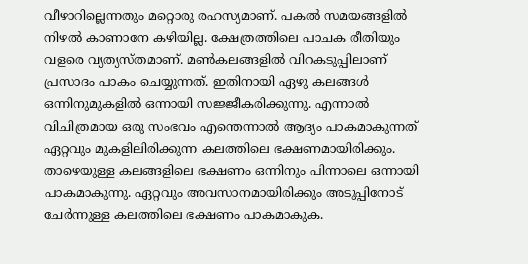വീഴാറില്ലെന്നതും മറ്റൊരു രഹസ്യമാണ്. പകൽ സമയങ്ങളിൽ നിഴൽ കാണാനേ കഴിയില്ല. ക്ഷേത്രത്തിലെ പാചക രീതിയും വളരെ വ്യത്യസ്തമാണ്. മൺകലങ്ങളിൽ വിറകടുപ്പിലാണ് പ്രസാദം പാകം ചെയ്യുന്നത്. ഇതിനായി ഏഴു കലങ്ങൾ ഒന്നിനുമുകളിൽ ഒന്നായി സജ്ജീകരിക്കുന്നു. എന്നാൽ വിചിത്രമായ ഒരു സംഭവം എന്തെന്നാൽ ആദ്യം പാകമാകുന്നത് ഏറ്റവും മുകളിലിരിക്കുന്ന കലത്തിലെ ഭക്ഷണമായിരിക്കും. താഴെയുള്ള കലങ്ങളിലെ ഭക്ഷണം ഒന്നിനും പിന്നാലെ ഒന്നായി പാകമാകുന്നു. ഏറ്റവും അവസാനമായിരിക്കും അടുപ്പിനോട് ചേർന്നുള്ള കലത്തിലെ ഭക്ഷണം പാകമാകുക.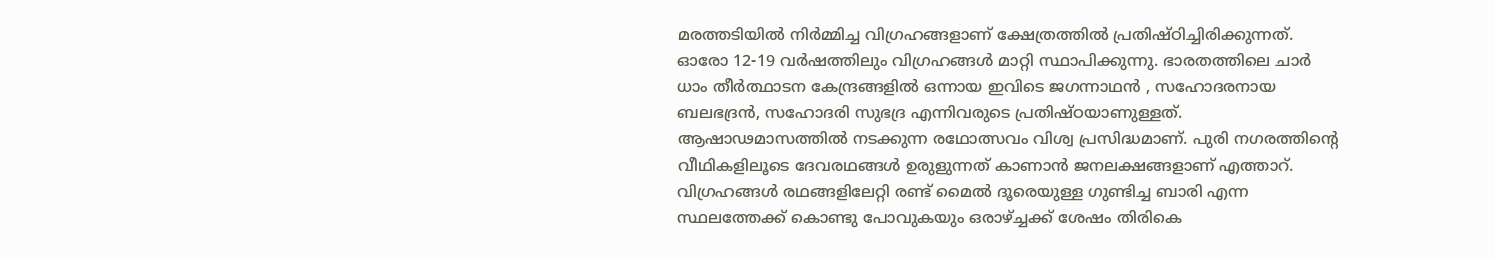മരത്തടിയിൽ നിർമ്മിച്ച വിഗ്രഹങ്ങളാണ് ക്ഷേത്രത്തിൽ പ്രതിഷ്ഠിച്ചിരിക്കുന്നത്. ഓരോ 12-19 വർഷത്തിലും വിഗ്രഹങ്ങൾ മാറ്റി സ്ഥാപിക്കുന്നു. ഭാരതത്തിലെ ചാർ ധാം തീർത്ഥാടന കേന്ദ്രങ്ങളിൽ ഒന്നായ ഇവിടെ ജഗന്നാഥൻ , സഹോദരനായ ബലഭദ്രൻ, സഹോദരി സുഭദ്ര എന്നിവരുടെ പ്രതിഷ്ഠയാണുള്ളത്. ആഷാഢമാസത്തിൽ നടക്കുന്ന രഥോത്സവം വിശ്വ പ്രസിദ്ധമാണ്. പുരി നഗരത്തിന്റെ വീഥികളിലൂടെ ദേവരഥങ്ങൾ ഉരുളുന്നത് കാണാൻ ജനലക്ഷങ്ങളാണ് എത്താറ്. വിഗ്രഹങ്ങൾ രഥങ്ങളിലേറ്റി രണ്ട് മൈൽ ദൂരെയുള്ള ഗുണ്ടിച്ച ബാരി എന്ന സ്ഥലത്തേക്ക് കൊണ്ടു പോവുകയും ഒരാഴ്‌ച്ചക്ക് ശേഷം തിരികെ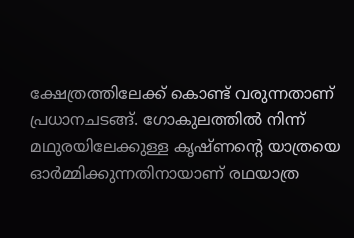ക്ഷേത്രത്തിലേക്ക് കൊണ്ട് വരുന്നതാണ് പ്രധാനചടങ്ങ്. ഗോകുലത്തിൽ നിന്ന് മഥുരയിലേക്കുള്ള കൃഷ്ണന്റെ യാത്രയെ ഓർമ്മിക്കുന്നതിനായാണ് രഥയാത്ര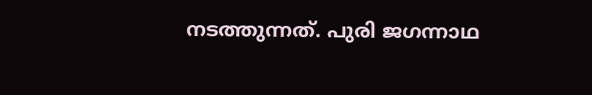നടത്തുന്നത്. പുരി ജഗന്നാഥ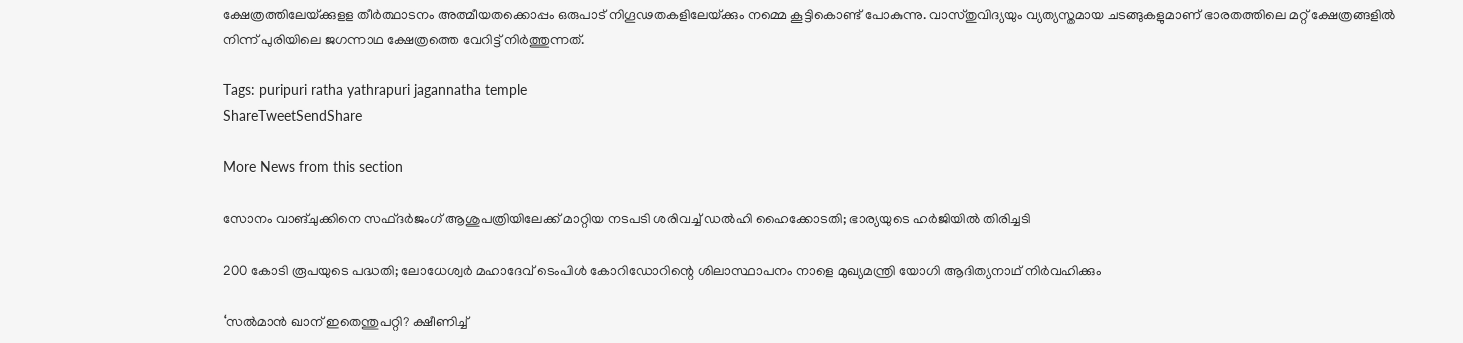ക്ഷേത്രത്തിലേയ്‌ക്കുളള തീർത്ഥാടനം അത്മീയതക്കൊപ്പം ഒരുപാട് നിഗൂഢതകളിലേയ്‌ക്കും നമ്മെ കൂട്ടികൊണ്ട് പോകുന്നു. വാസ്തുവിദ്യയും വ്യത്യസ്തമായ ചടങ്ങുകളുമാണ് ഭാരതത്തിലെ മറ്റ് ക്ഷേത്രങ്ങളിൽ നിന്ന് പുരിയിലെ ജഗന്നാഥ ക്ഷേത്രത്തെ വേറിട്ട് നിർത്തുന്നത്.

Tags: puripuri ratha yathrapuri jagannatha temple
ShareTweetSendShare

More News from this section

സോനം വാങ്ചുക്കിനെ സഫ്ദര്‍ജംഗ് ആശുപത്രിയിലേക്ക് മാറ്റിയ നടപടി ശരിവച്ച് ഡല്‍ഹി ഹൈക്കോടതി; ഭാര്യയുടെ ഹര്‍ജിയില്‍ തിരിച്ചടി

200 കോടി രൂപയുടെ പദ്ധതി; ലോധേശ്വര്‍ മഹാദേവ് ടെംപിള്‍ കോറിഡോറിന്റെ ശിലാസ്ഥാപനം നാളെ മുഖ്യമന്ത്രി യോഗി ആദിത്യനാഥ് നിര്‍വഹിക്കും

‘സൽമാൻ ഖാന് ഇതെന്തുപറ്റി? ക്ഷീണിച്ച്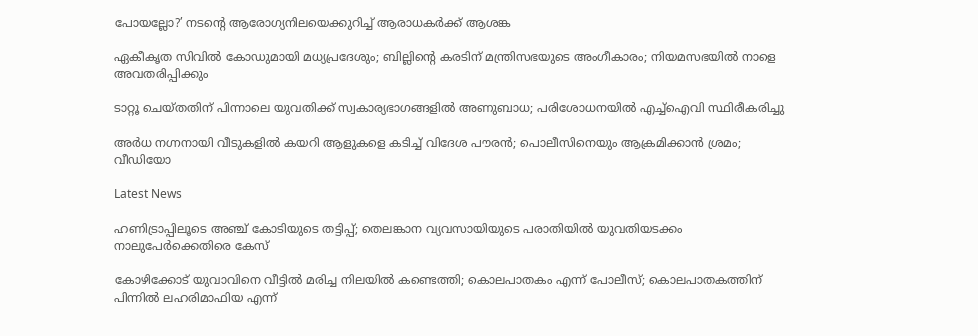പോയല്ലോ?’ നടന്റെ ആരോഗ്യനിലയെക്കുറിച്ച് ആരാധകർക്ക് ആശങ്ക

ഏകീകൃത സിവിൽ കോഡുമായി മധ്യപ്രദേശും; ബില്ലിന്റെ കരടിന് മന്ത്രിസഭയുടെ അംഗീകാരം; നിയമസഭയിൽ നാളെ അവതരിപ്പിക്കും

ടാറ്റൂ ചെയ്തതിന് പിന്നാലെ യുവതിക്ക് സ്വകാര്യഭാഗങ്ങളിൽ അണുബാധ; പരിശോധനയിൽ എച്ച്ഐവി സ്ഥിരീകരിച്ചു

അർധ നഗ്നനായി വീടുകളിൽ കയറി ആളുകളെ കടിച്ച് വിദേശ പൗരന്‍; പൊലീസിനെയും ആക്രമിക്കാൻ ശ്രമം; വീഡിയോ

Latest News

ഹണിട്രാപ്പിലൂടെ അഞ്ച് കോടിയുടെ തട്ടിപ്പ്; തെലങ്കാന വ്യവസായിയുടെ പരാതിയില്‍ യുവതിയടക്കം നാലുപേര്‍ക്കെതിരെ കേസ്

കോഴിക്കോട് യുവാവിനെ വീട്ടില്‍ മരിച്ച നിലയില്‍ കണ്ടെത്തി; കൊലപാതകം എന്ന് പോലീസ്; കൊലപാതകത്തിന് പിന്നില്‍ ലഹരിമാഫിയ എന്ന്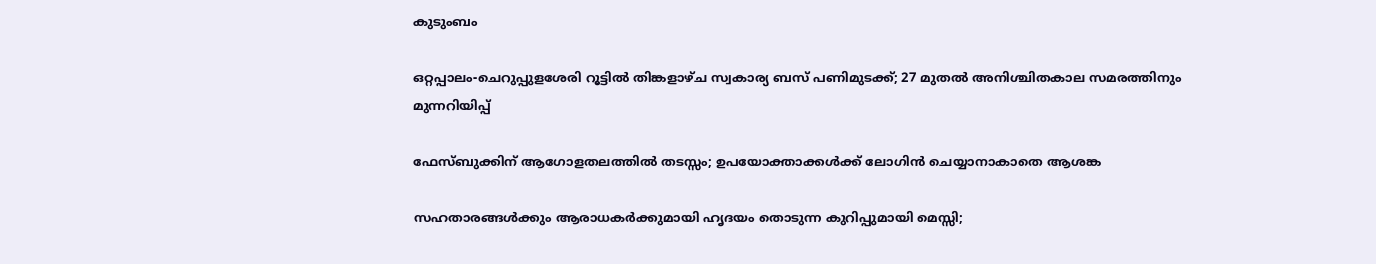കുടുംബം

ഒറ്റപ്പാലം-ചെറുപ്പുളശേരി റൂട്ടില്‍ തിങ്കളാഴ്ച സ്വകാര്യ ബസ് പണിമുടക്ക്; 27 മുതല്‍ അനിശ്ചിതകാല സമരത്തിനും മുന്നറിയിപ്പ്

ഫേസ്ബുക്കിന് ആഗോളതലത്തില്‍ തടസ്സം; ഉപയോക്താക്കള്‍ക്ക് ലോഗിന്‍ ചെയ്യാനാകാതെ ആശങ്ക

സഹതാരങ്ങള്‍ക്കും ആരാധകര്‍ക്കുമായി ഹൃദയം തൊടുന്ന കുറിപ്പുമായി മെസ്സി;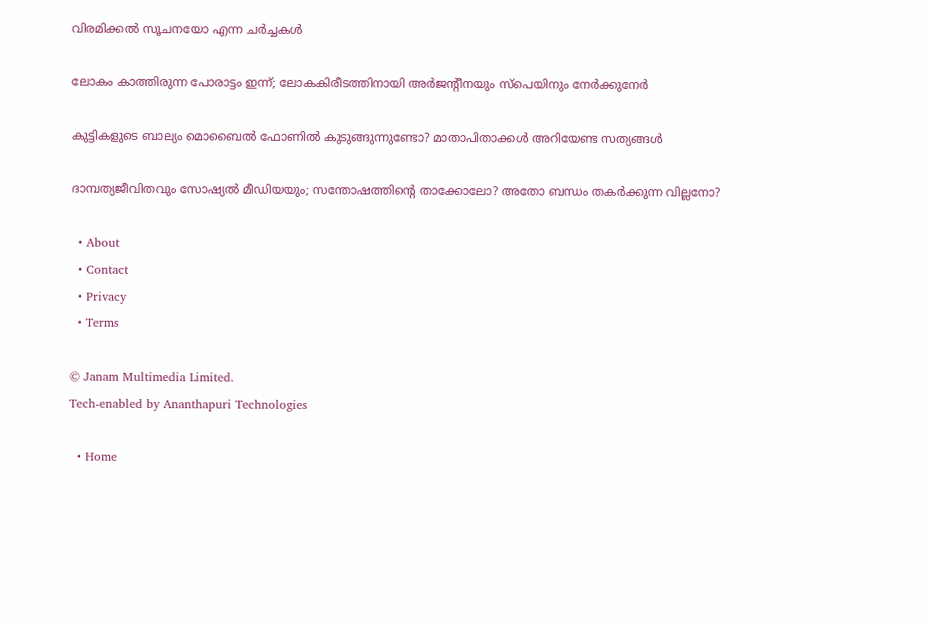വിരമിക്കല്‍ സൂചനയോ എന്ന ചര്‍ച്ചകള്‍

ലോകം കാത്തിരുന്ന പോരാട്ടം ഇന്ന്; ലോകകിരീടത്തിനായി അര്‍ജന്റീനയും സ്പെയിനും നേര്‍ക്കുനേര്‍

കുട്ടികളുടെ ബാല്യം മൊബൈൽ ഫോണിൽ കുടുങ്ങുന്നുണ്ടോ? മാതാപിതാക്കൾ അറിയേണ്ട സത്യങ്ങൾ

ദാമ്പത്യജീവിതവും സോഷ്യൽ മീഡിയയും; സന്തോഷത്തിന്റെ താക്കോലോ? അതോ ബന്ധം തകർക്കുന്ന വില്ലനോ?

  • About
  • Contact
  • Privacy
  • Terms

© Janam Multimedia Limited.
Tech-enabled by Ananthapuri Technologies

  • Home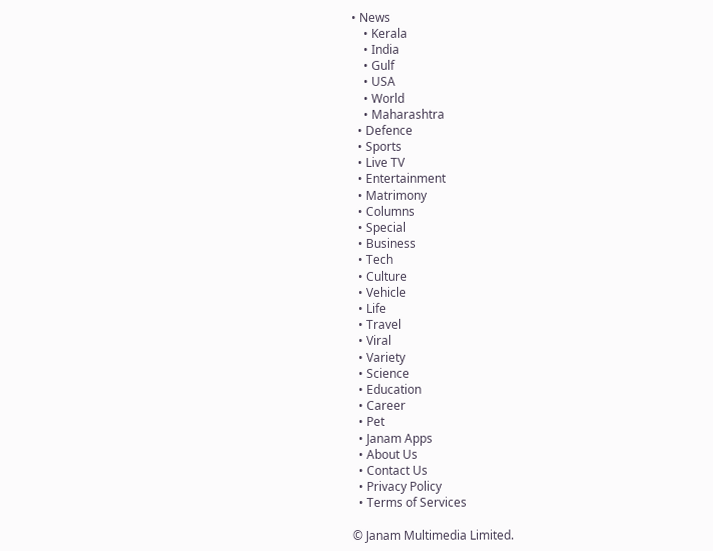• News
    • Kerala
    • India
    • Gulf
    • USA
    • World
    • Maharashtra
  • Defence
  • Sports
  • Live TV
  • Entertainment
  • Matrimony
  • Columns
  • Special
  • Business
  • Tech
  • Culture
  • Vehicle
  • Life
  • Travel
  • Viral
  • Variety
  • Science
  • Education
  • Career
  • Pet
  • Janam Apps
  • About Us
  • Contact Us
  • Privacy Policy
  • Terms of Services

© Janam Multimedia Limited.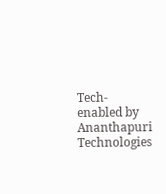Tech-enabled by Ananthapuri Technologies